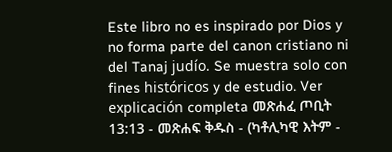Este libro no es inspirado por Dios y no forma parte del canon cristiano ni del Tanaj judío. Se muestra solo con fines históricos y de estudio. Ver explicación completa መጽሐፈ ጦቢት 13:13 - መጽሐፍ ቅዱስ - (ካቶሊካዊ እትም -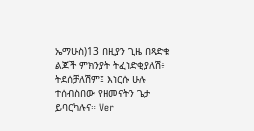ኤማሁስ)13 በዚያን ጊዜ በጻድቁ ልጆች ምክንያት ትፈነድቂያለሽ፥ ትደሰቻለሽም፤ እነርሱ ሁሉ ተሰብስበው የዘመናትን ጌታ ይባርካሉና። Ver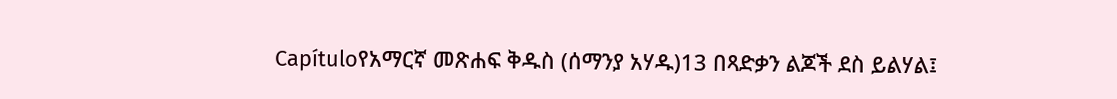Capítuloየአማርኛ መጽሐፍ ቅዱስ (ሰማንያ አሃዱ)13 በጻድቃን ልጆች ደስ ይልሃል፤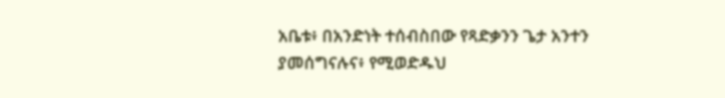አቤቱ፥ በአንድነት ተሰብስበው የጻድቃንን ጌታ አንተን ያመሰግናሉና፥ የሚወድዱህ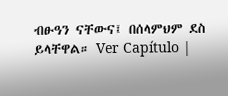ብፁዓን ናቸውና፤ በሰላምህም ደስ ይላቸዋል። Ver Capítulo |